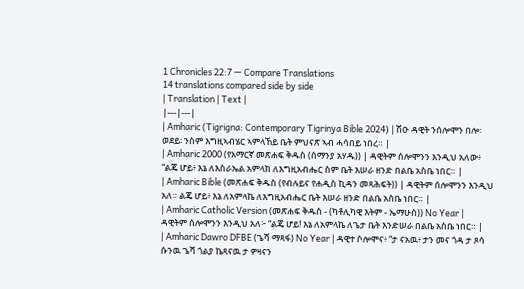1 Chronicles 22:7 — Compare Translations
14 translations compared side by side
| Translation | Text |
|---|---|
| Amharic (Tigrigna: Contemporary Tigrinya Bible 2024) | ሽዑ ዳዊት ንሰሎሞን በሎ፡ ወደይ፡ ንስም እግዚኣብሄር ኣምላኸይ ቤት ምህናጽ ኣብ ሓሳበይ ነበረ። |
| Amharic 2000 (የአማርኛ መጽሐፍ ቅዱስ (ሰማንያ አሃዱ)) | ዳዊትም ሰሎሞንን እንዲህ አለው፥ “ልጄ ሆይ፥ እኔ ለእስራኤል አምላክ ለእግዚአብሔር ስም ቤት እሠራ ዘንድ በልቤ አስቤ ነበር። |
| Amharic Bible (መጽሐፍ ቅዱስ (የብሉይና የሐዲስ ኪዳን መጻሕፍት)) | ዳዊትም ሰሎሞንን እንዲህ አለ። ልጄ ሆይ፥ እኔ ለአምላኬ ለእግዚአብሔር ቤት እሠራ ዘንድ በልቤ አስቤ ነበር። |
| Amharic Catholic Version (መጽሐፍ ቅዱስ - (ካቶሊካዊ እትም - ኤማሁስ)) No Year | ዳዊትም ሰሎሞንን እንዲህ አለ፦ “ልጄ ሆይ! እኔ ለአምላኬ ለጌታ ቤት እንድሠራ በልቤ አስቤ ነበር። |
| Amharic Dawro DFBE (ጌሻ ማጻፋ) No Year | ዳዊተ ሶሎሞና፥ “ታ ናአዉ፥ ታን መና ጎዳ ታ ጾሳ ሱንዉ ጌሻ ጎልያ ኬጻናዉ ታ ዎዛናን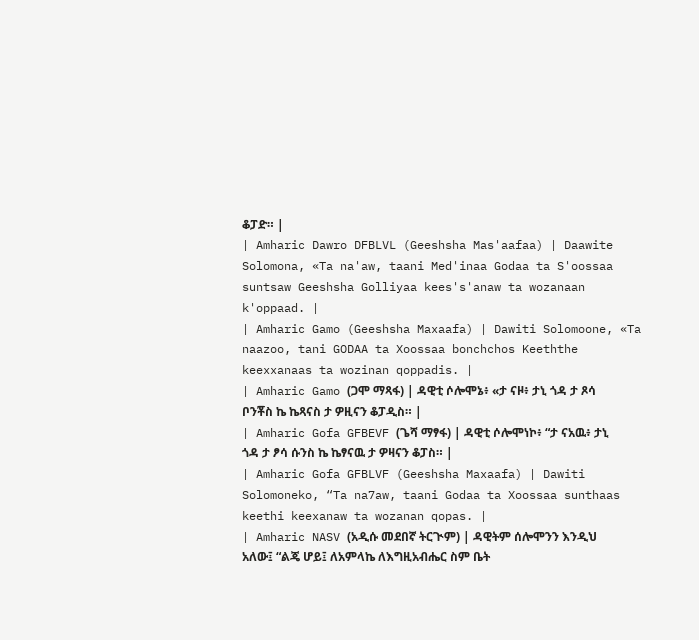ቆፓድ። |
| Amharic Dawro DFBLVL (Geeshsha Mas'aafaa) | Daawite Solomona, «Ta na'aw, taani Med'inaa Godaa ta S'oossaa suntsaw Geeshsha Golliyaa kees's'anaw ta wozanaan k'oppaad. |
| Amharic Gamo (Geeshsha Maxaafa) | Dawiti Solomoone, «Ta naazoo, tani GODAA ta Xoossaa bonchchos Keeththe keexxanaas ta wozinan qoppadis. |
| Amharic Gamo (ጋሞ ማጻፋ) | ዳዊቲ ሶሎሞኔ፥ «ታ ናዞ፥ ታኒ ጎዳ ታ ጾሳ ቦንቾስ ኬ ኬጻናስ ታ ዎዚናን ቆፓዲስ። |
| Amharic Gofa GFBEVF (ጌሻ ማፃፋ) | ዳዊቲ ሶሎሞነኮ፥ “ታ ናአዉ፥ ታኒ ጎዳ ታ ፆሳ ሱንስ ኬ ኬፃናዉ ታ ዎዛናን ቆፓስ። |
| Amharic Gofa GFBLVF (Geeshsha Maxaafa) | Dawiti Solomoneko, “Ta na7aw, taani Godaa ta Xoossaa sunthaas keethi keexanaw ta wozanan qopas. |
| Amharic NASV (አዲሱ መደበኛ ትርጒም) | ዳዊትም ሰሎሞንን እንዲህ አለው፤ “ልጄ ሆይ፤ ለአምላኬ ለእግዚአብሔር ስም ቤት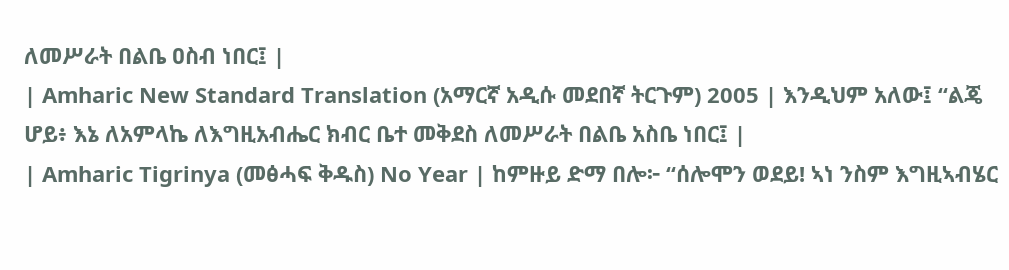ለመሥራት በልቤ ዐስብ ነበር፤ |
| Amharic New Standard Translation (አማርኛ አዲሱ መደበኛ ትርጉም) 2005 | እንዲህም አለው፤ “ልጄ ሆይ፥ እኔ ለአምላኬ ለእግዚአብሔር ክብር ቤተ መቅደስ ለመሥራት በልቤ አስቤ ነበር፤ |
| Amharic Tigrinya (መፅሓፍ ቅዱስ) No Year | ከምዙይ ድማ በሎ፦ “ሰሎሞን ወደይ! ኣነ ንስም እግዚኣብሄር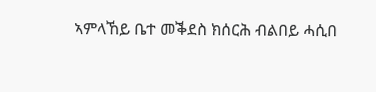ኣምላኸይ ቤተ መቕደስ ክሰርሕ ብልበይ ሓሲበ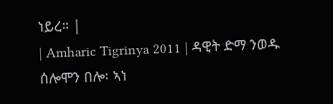ነይረ። |
| Amharic Tigrinya 2011 | ዳዊት ድማ ንወዱ ሰሎሞን በሎ፡ ኣነ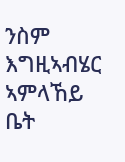ንስም እግዚኣብሄር ኣምላኸይ ቤት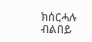ክሰርሓሉ ብልበይ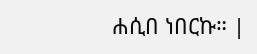ሐሲበ ነበርኩ። |